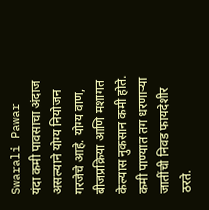Swarali Pawar
यंदा कमी पावसाचा अंदाज असल्याने योग्य नियोजन गरजेचे आहे. योग्य वाण, बीजप्रक्रिया आणि मशागत केल्यास नुकसान कमी होते.
कमी पाण्यात तग धरणाऱ्या जातींची निवड फायदेशीर ठरते.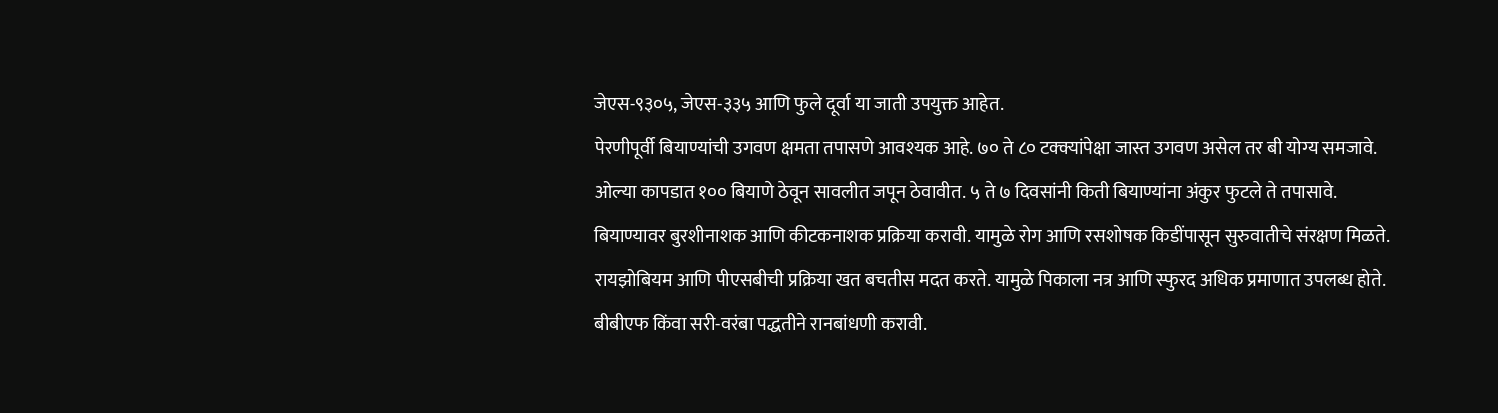जेएस-९३०५, जेएस-३३५ आणि फुले दूर्वा या जाती उपयुक्त आहेत.
पेरणीपूर्वी बियाण्यांची उगवण क्षमता तपासणे आवश्यक आहे. ७० ते ८० टक्क्यांपेक्षा जास्त उगवण असेल तर बी योग्य समजावे.
ओल्या कापडात १०० बियाणे ठेवून सावलीत जपून ठेवावीत. ५ ते ७ दिवसांनी किती बियाण्यांना अंकुर फुटले ते तपासावे.
बियाण्यावर बुरशीनाशक आणि कीटकनाशक प्रक्रिया करावी. यामुळे रोग आणि रसशोषक किडींपासून सुरुवातीचे संरक्षण मिळते.
रायझोबियम आणि पीएसबीची प्रक्रिया खत बचतीस मदत करते. यामुळे पिकाला नत्र आणि स्फुरद अधिक प्रमाणात उपलब्ध होते.
बीबीएफ किंवा सरी-वरंबा पद्धतीने रानबांधणी करावी.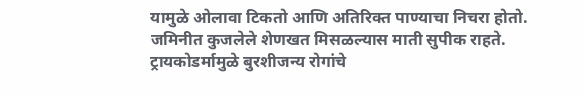यामुळे ओलावा टिकतो आणि अतिरिक्त पाण्याचा निचरा होतो.
जमिनीत कुजलेले शेणखत मिसळल्यास माती सुपीक राहते. ट्रायकोडर्मामुळे बुरशीजन्य रोगांचे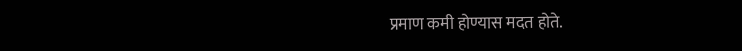प्रमाण कमी होण्यास मदत होते.